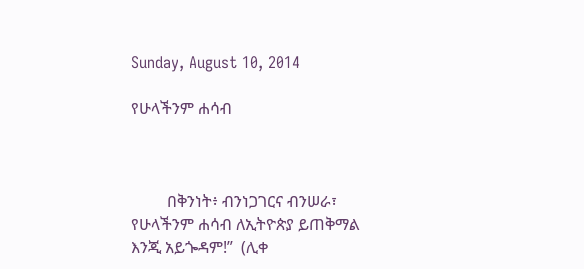Sunday, August 10, 2014

የሁላችንም ሐሳብ



         በቅንነት፥ ብንነጋገርና ብንሠራ፣ የሁላችንም ሐሳብ ለኢትዮጵያ ይጠቅማል እንጂ አይጐዳም!”  (ሊቀ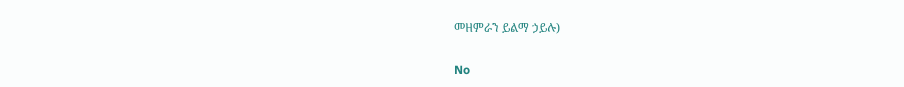መዘምራን ይልማ ኃይሉ)

No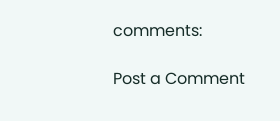comments:

Post a Comment